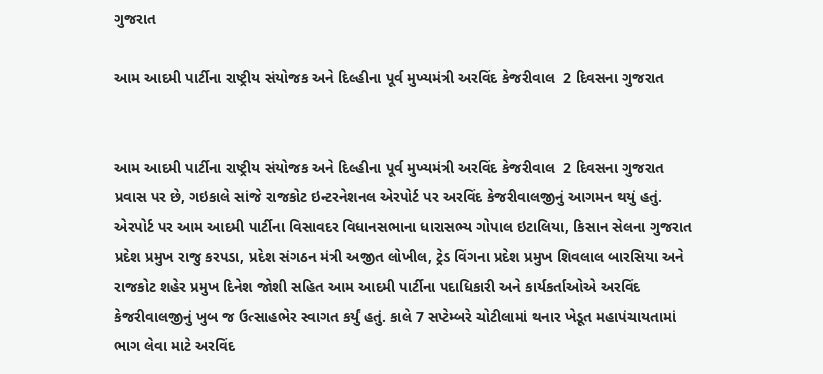ગુજરાત

આમ આદમી પાર્ટીના રાષ્ટ્રીય સંયોજક અને દિલ્હીના પૂર્વ મુખ્યમંત્રી અરવિંદ કેજરીવાલ  2 દિવસના ગુજરાત


આમ આદમી પાર્ટીના રાષ્ટ્રીય સંયોજક અને દિલ્હીના પૂર્વ મુખ્યમંત્રી અરવિંદ કેજરીવાલ  2 દિવસના ગુજરાત પ્રવાસ પર છે, ગઇકાલે સાંજે રાજકોટ ઇન્ટરનેશનલ એરપોર્ટ પર અરવિંદ કેજરીવાલજીનું આગમન થયું હતું. એરપોર્ટ પર આમ આદમી પાર્ટીના વિસાવદર વિધાનસભાના ધારાસભ્ય ગોપાલ ઇટાલિયા, કિસાન સેલના ગુજરાત પ્રદેશ પ્રમુખ રાજુ કરપડા, પ્રદેશ સંગઠન મંત્રી અજીત લોખીલ, ટ્રેડ વિંગના પ્રદેશ પ્રમુખ શિવલાલ બારસિયા અને રાજકોટ શહેર પ્રમુખ દિનેશ જોશી સહિત આમ આદમી પાર્ટીના પદાધિકારી અને કાર્યકર્તાઓએ અરવિંદ કેજરીવાલજીનું ખુબ જ ઉત્સાહભેર સ્વાગત કર્યું હતું. કાલે 7 સપ્ટેમ્બરે ચોટીલામાં થનાર ખેડૂત મહાપંચાયતામાં ભાગ લેવા માટે અરવિંદ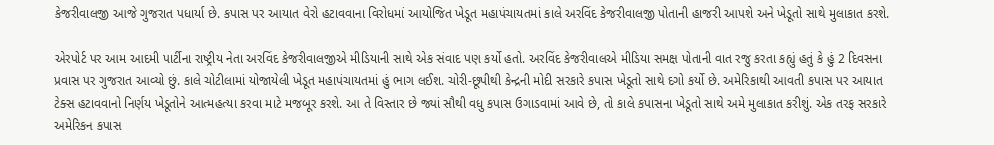કેજરીવાલજી આજે ગુજરાત પધાર્યા છે. કપાસ પર આયાત વેરો હટાવવાના વિરોધમાં આયોજિત ખેડૂત મહાપંચાયતમાં કાલે અરવિંદ કેજરીવાલજી પોતાની હાજરી આપશે અને ખેડૂતો સાથે મુલાકાત કરશે.

એરપોર્ટ પર આમ આદમી પાર્ટીના રાષ્ટ્રીય નેતા અરવિંદ કેજરીવાલજીએ મીડિયાની સાથે એક સંવાદ પણ કર્યો હતો. અરવિંદ કેજરીવાલએ મીડિયા સમક્ષ પોતાની વાત રજુ કરતા કહ્યું હતું કે હું 2 દિવસના પ્રવાસ પર ગુજરાત આવ્યો છું. કાલે ચોટીલામાં યોજાયેલી ખેડૂત મહાપંચાયતમાં હું ભાગ લઈશ. ચોરી-છૂપીથી કેન્દ્રની મોદી સરકારે કપાસ ખેડૂતો સાથે દગો કર્યો છે. અમેરિકાથી આવતી કપાસ પર આયાત ટેક્સ હટાવવાનો નિર્ણય ખેડૂતોને આત્મહત્યા કરવા માટે મજબૂર કરશે. આ તે વિસ્તાર છે જ્યાં સૌથી વધુ કપાસ ઉગાડવામાં આવે છે, તો કાલે કપાસના ખેડૂતો સાથે અમે મુલાકાત કરીશું. એક તરફ સરકારે અમેરિકન કપાસ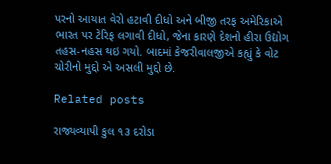પરનો આયાત વેરો હટાવી દીધો અને બીજી તરફ અમેરિકાએ ભારત પર ટેરિફ લગાવી દીધો, જેના કારણે દેશનો હીરા ઉદ્યોગ તહસ-નહસ થઇ ગયો. બાદમાં કેજરીવાલજીએ કહ્યું કે વોટ ચોરીનો મુદ્દો એ અસલી મુદ્દો છે.

Related posts

રાજ્યવ્યાપી કુલ ૧૩ દરોડા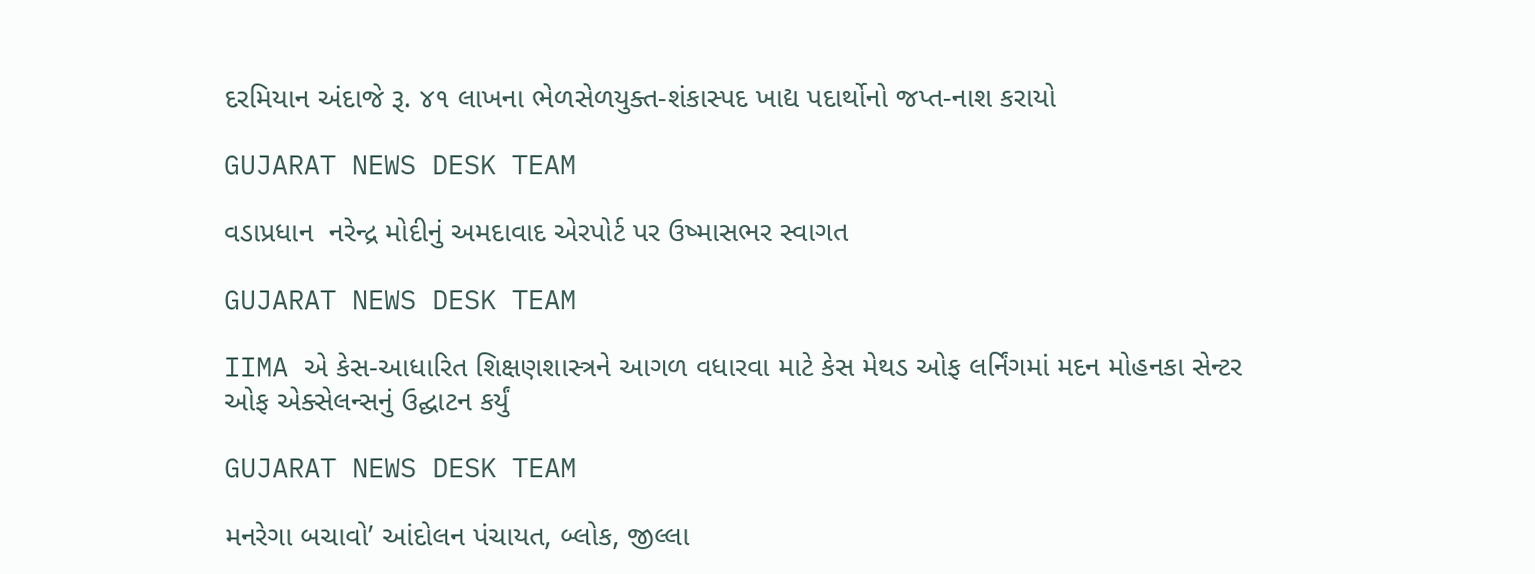દરમિયાન અંદાજે રૂ. ૪૧ લાખના ભેળસેળયુક્ત-શંકાસ્પદ ખાદ્ય પદાર્થોનો જપ્ત-નાશ કરાયો

GUJARAT NEWS DESK TEAM

વડાપ્રધાન  નરેન્દ્ર મોદીનું અમદાવાદ એરપોર્ટ પર ઉષ્માસભર સ્વાગત

GUJARAT NEWS DESK TEAM

IIMA એ કેસ-આધારિત શિક્ષણશાસ્ત્રને આગળ વધારવા માટે કેસ મેથડ ઓફ લર્નિંગમાં મદન મોહનકા સેન્ટર ઓફ એક્સેલન્સનું ઉદ્ઘાટન કર્યું

GUJARAT NEWS DESK TEAM

મનરેગા બચાવો’ આંદોલન પંચાયત, બ્લોક, જીલ્લા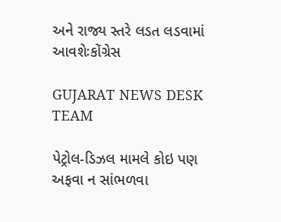અને રાજ્ય સ્તરે લડત લડવામાં આવશેઃકોંગ્રેસ

GUJARAT NEWS DESK TEAM

પેટ્રોલ-ડિઝલ મામલે કોઇ પણ અફવા ન સાંભળવા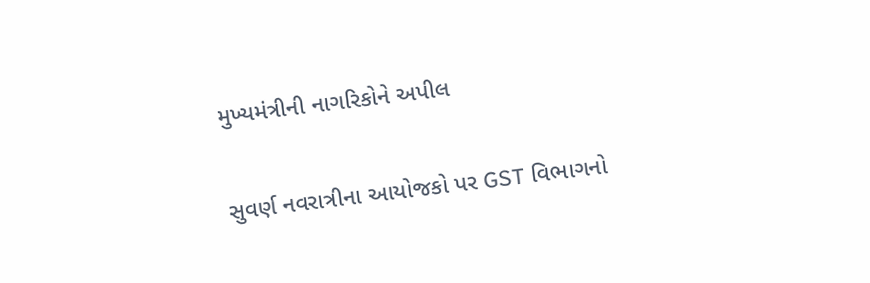મુખ્યમંત્રીની નાગરિકોને અપીલ

સુવર્ણ નવરાત્રીના આયોજકો પર GST વિભાગનો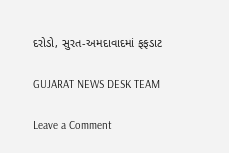દરોડો, સુરત-અમદાવાદમાં ફફડાટ

GUJARAT NEWS DESK TEAM

Leave a Comment